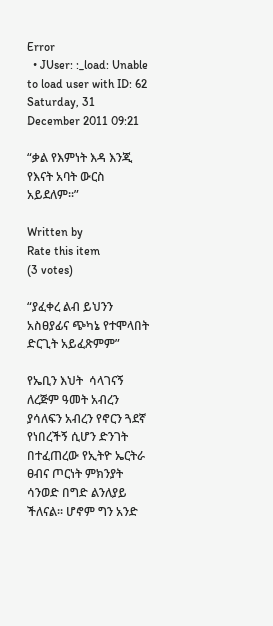Error
  • JUser: :_load: Unable to load user with ID: 62
Saturday, 31 December 2011 09:21

“ቃል የእምነት እዳ እንጂ የእናት አባት ውርስ አይደለም፡፡”

Written by
Rate this item
(3 votes)

“ያፈቀረ ልብ ይህንን አስፀያፊና ጭካኔ የተሞላበት ድርጊት አይፈጽምም”

የኤቢን እህት  ሳላገናኝ ለረጅም ዓመት አብረን ያሳለፍን አብረን የኖርን ጓደኛ የነበረችኝ ሲሆን ድንገት በተፈጠረው የኢትዮ ኤርትራ ፀብና ጦርነት ምክንያት ሳንወድ በግድ ልንለያይ ችለናል፡፡ ሆኖም ግን አንድ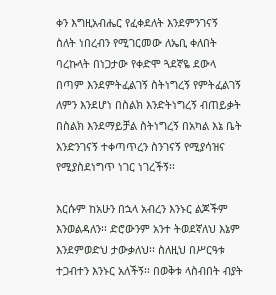ቀን እግዚአብሔር የፈቀደለት እንደምንገናኝ  ስለት ነበረብን የሚገርመው ለኤቢ ቀለበት ባረኩላት በነጋታው የቀድሞ ጓደኛዬ ደውላ በጣም እንደምትፈልገኝ ስትነግረኝ የምትፈልገኝ ለምን እንደሆነ በስልክ እንድትነግረኝ ብጠይቃት በስልክ እንደማይቻል ስትነግረኝ በአካል እኔ ቤት እንድንገናኝ ተቀጣጥረን ስንገናኝ የሚያሳዝና የሚያስደነግጥ ነገር ነገረችኝ፡፡

እርሱም ከአሁን በኋላ አብረን እንኑር ልጆችም እንወልዳለን፡፡ ድሮውንም አንተ ትወደኛለህ እኔም እንደምወድህ ታውቃለህ፡፡ ስለዚህ በሥርዓቱ ተጋብተን እንኑር አለችኝ፡፡ በወቅቱ ላስብበት ብያት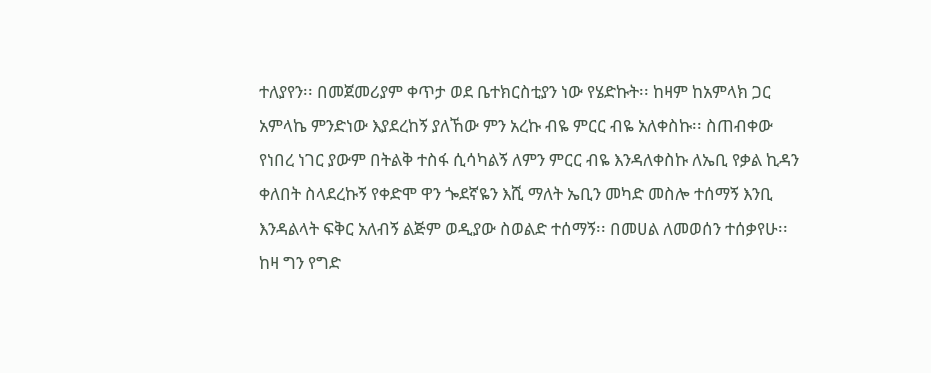ተለያየን፡፡ በመጀመሪያም ቀጥታ ወደ ቤተክርስቲያን ነው የሄድኩት፡፡ ከዛም ከአምላክ ጋር አምላኬ ምንድነው እያደረከኝ ያለኸው ምን አረኩ ብዬ ምርር ብዬ አለቀስኩ፡፡ ስጠብቀው የነበረ ነገር ያውም በትልቅ ተስፋ ሲሳካልኝ ለምን ምርር ብዬ እንዳለቀስኩ ለኤቢ የቃል ኪዳን ቀለበት ስላደረኩኝ የቀድሞ ዋን ጐደኛዬን እሺ ማለት ኤቢን መካድ መስሎ ተሰማኝ እንቢ እንዳልላት ፍቅር አለብኝ ልጅም ወዲያው ስወልድ ተሰማኝ፡፡ በመሀል ለመወሰን ተሰቃየሁ፡፡ ከዛ ግን የግድ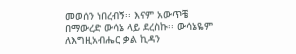መወሰን ነበረብኝ፡፡ እናም አውጥቼ በማውረድ ውሳኔ ላይ ደረስኩ፡፡ ውሳኔዬም ለእግዚአብሔር ቃል ኪዳን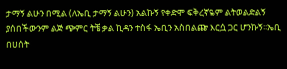ታማኝ ልሁን በሚል (ለኤቢ ታማኝ ልሁን) አልኩኝ የቀድሞ ፍቅረኛዬም ልትወልድልኝ ያሰበችውንም ልጅ ጭምር ትቼ ቃል ኪዳን ተስፋ ኤቢን አስበልጬ እርሷ ጋር ሆንኩኝ፡፡ኤቢ በሀሰት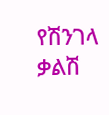የሽንገላ ቃልሽ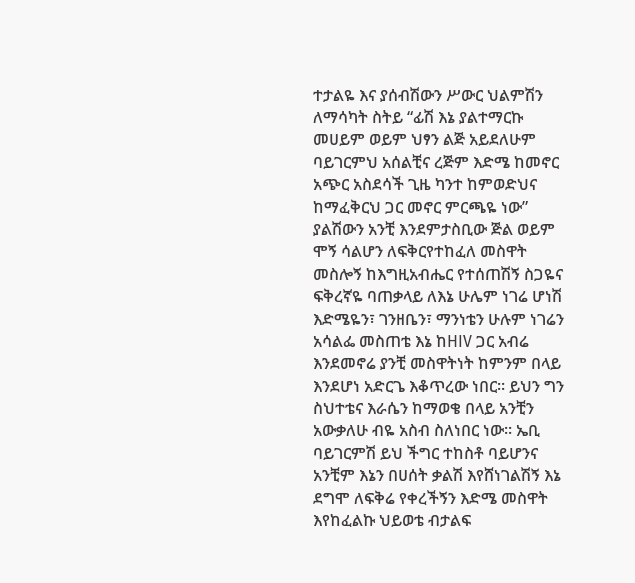ተታልዬ እና ያሰብሽውን ሥውር ህልምሽን ለማሳካት ስትይ “ፊሽ እኔ ያልተማርኩ መሀይም ወይም ህፃን ልጅ አይደለሁም ባይገርምህ አሰልቺና ረጅም እድሜ ከመኖር አጭር አስደሳች ጊዜ ካንተ ከምወድህና ከማፈቅርህ ጋር መኖር ምርጫዬ ነው” ያልሽውን አንቺ እንደምታስቢው ጅል ወይም ሞኝ ሳልሆን ለፍቅርየተከፈለ መስዋት መስሎኝ ከእግዚአብሔር የተሰጠሽኝ ስጋዬና ፍቅረኛዬ ባጠቃላይ ለእኔ ሁሌም ነገሬ ሆነሽ እድሜዬን፣ ገንዘቤን፣ ማንነቴን ሁሉም ነገሬን አሳልፌ መስጠቴ እኔ ከHIV ጋር አብሬ እንደመኖሬ ያንቺ መስዋትነት ከምንም በላይ እንደሆነ አድርጌ እቆጥረው ነበር፡፡ ይህን ግን ስህተቴና እራሴን ከማወቄ በላይ አንቺን አውቃለሁ ብዬ አስብ ስለነበር ነው፡፡ ኤቢ ባይገርምሽ ይህ ችግር ተከስቶ ባይሆንና አንቺም እኔን በሀሰት ቃልሽ እየሸነገልሽኝ እኔ ደግሞ ለፍቅሬ የቀረችኝን እድሜ መስዋት እየከፈልኩ ህይወቴ ብታልፍ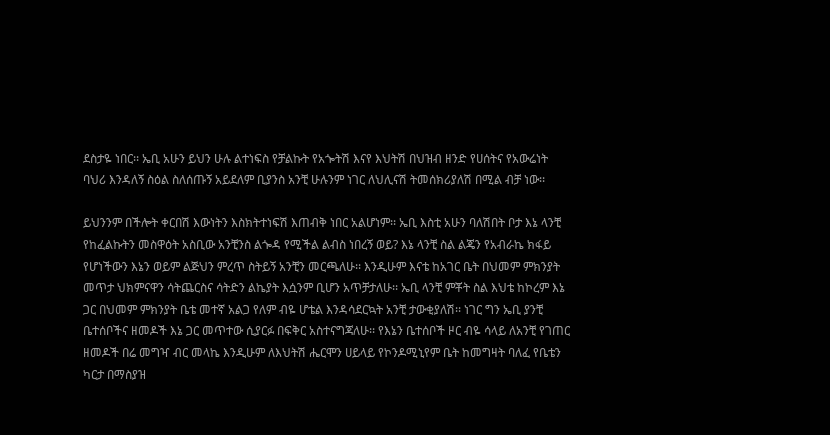ደስታዬ ነበር፡፡ ኤቢ አሁን ይህን ሁሉ ልተነፍስ የቻልኩት የአጐትሽ እናየ እህትሽ በህዝብ ዘንድ የሀሰትና የአውሬነት ባህሪ እንዳለኝ ስዕል ስለሰጡኝ አይደለም ቢያንስ አንቺ ሁሉንም ነገር ለህሊናሽ ትመሰክሪያለሽ በሚል ብቻ ነው፡፡

ይህንንም በችሎት ቀርበሽ እውነትን እስክትተነፍሽ እጠብቅ ነበር አልሆነም፡፡ ኤቢ እስቲ አሁን ባለሽበት ቦታ እኔ ላንቺ የከፈልኩትን መስዋዕት አስቢው አንቺንስ ልጐዳ የሚችል ልብስ ነበረኝ ወይ? እኔ ላንቺ ስል ልጄን የአብራኬ ክፋይ የሆነችውን እኔን ወይም ልጅህን ምረጥ ስትይኝ አንቺን መርጫለሁ፡፡ እንዲሁም እናቴ ከአገር ቤት በህመም ምክንያት መጥታ ህክምናዋን ሳትጨርስና ሳትድን ልኬያት እሷንም ቢሆን አጥቻታለሁ፡፡ ኤቢ ላንቺ ምቾት ስል እህቴ ከኮረም እኔ ጋር በህመም ምክንያት ቤቴ መተኛ አልጋ የለም ብዬ ሆቴል እንዳሳደርኳት አንቺ ታውቂያለሽ፡፡ ነገር ግን ኤቢ ያንቺ ቤተሰቦችና ዘመዶች እኔ ጋር መጥተው ሲያርፉ በፍቅር አስተናግጃለሁ፡፡ የእኔን ቤተሰቦች ዞር ብዬ ሳላይ ለአንቺ የገጠር ዘመዶች በሬ መግዣ ብር መላኬ እንዲሁም ለእህትሽ ሔርሞን ሀይላይ የኮንዶሚኒየም ቤት ከመግዛት ባለፈ የቤቴን ካርታ በማስያዝ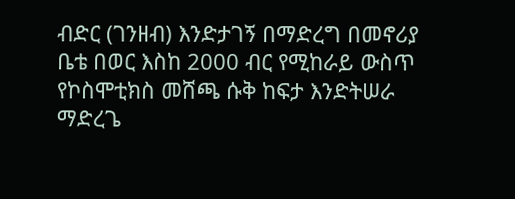ብድር (ገንዘብ) እንድታገኝ በማድረግ በመኖሪያ ቤቴ በወር እስከ 2000 ብር የሚከራይ ውስጥ የኮስሞቲክስ መሸጫ ሱቅ ከፍታ እንድትሠራ ማድረጌ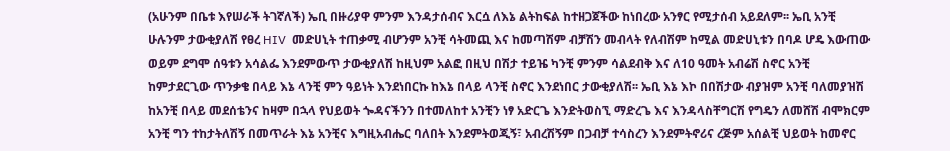(አሁንም በቤቱ እየሠራች ትገኛለች) ኤቢ በዙሪያዋ ምንም እንዳታሰብና እርሷ ለእኔ ልትከፍል ከተዘጋጀችው ከነበረው አንፃር የሚታሰብ አይደለም፡፡ ኤቢ አንቺ ሁሉንም ታውቂያለሽ የፀረ HIV  መድሀኒት ተጠቃሚ ብሆንም አንቺ ሳትመጪ እና ከመጣሽም ብቻሽን መብላት የለብሽም ከሚል መድሀኒቱን በባዶ ሆዴ እውጠው ወይም ደግሞ ሰዓቱን አሳልፌ እንደምውጥ ታውቂያለሽ ከዚህም አልፎ በዚህ በሽታ ተይዤ ካንቺ ምንም ሳልደብቅ እና ለ10 ዓመት አብሬሽ ስኖር አንቺ ከምታደርጊው ጥንቃቄ በላይ እኔ ላንቺ ምን ዓይነት እንደነበርኩ ከእኔ በላይ ላንቺ ስኖር እንደነበር ታውቂያለሽ፡፡ ኤቢ እኔ እኮ በበሽታው ብያዝም አንቺ ባለመያዝሽ ከአንቺ በላይ መደሰቴንና ከዛም በኋላ የህይወት ጐዳናችንን በተመለከተ አንቺን ነፃ አድርጌ እንድትወስኚ ማድረጌ እና እንዳላስቸግርሽ የግዴን ለመሸሽ ብሞክርም አንቺ ግን ተከታትለሽኝ በመጥራት እኔ አንቺና እግዚአብሔር ባለበት እንደምትወጂኝ፣ አብረሽኝም በጋብቻ ተሳስረን እንደምትኖሪና ረጅም አሰልቺ ህይወት ከመኖር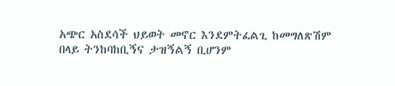አጭር አስደሳች ህይወት መኖር እንደምትፈልጊ ከመግለጽሽም በላይ ትንከባከቢኝና ታዝኝልኝ ቢሆንም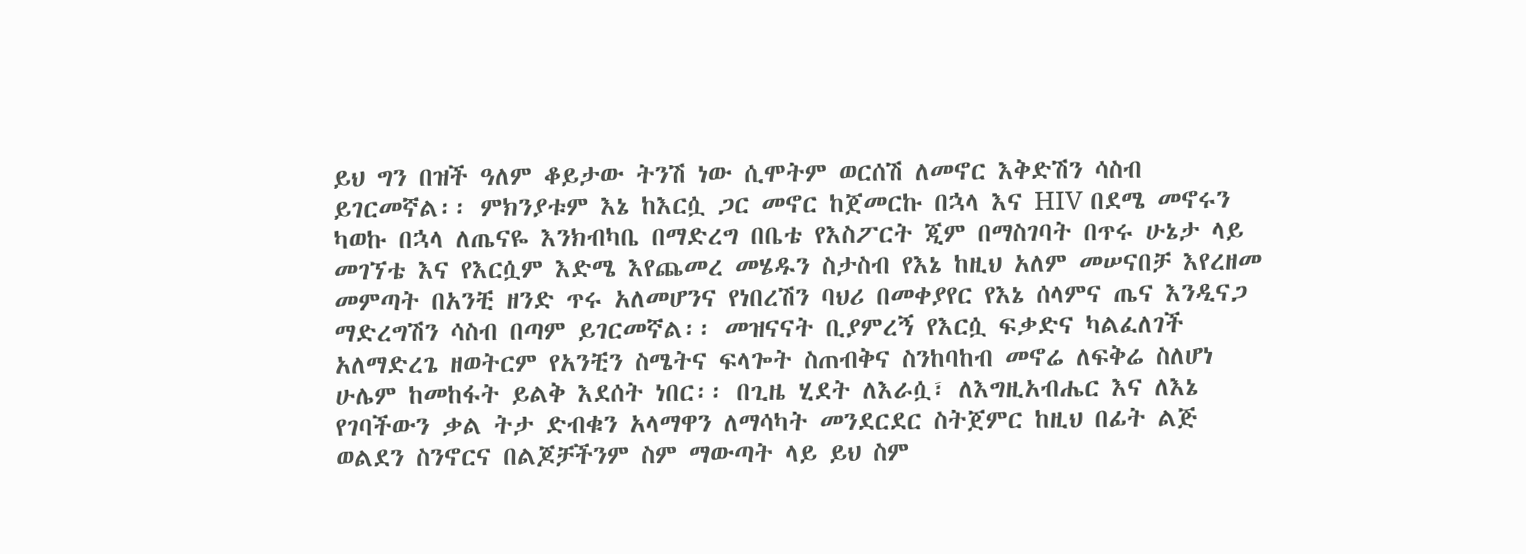ይህ ግን በዝች ዓለም ቆይታው ትንሽ ነው ሲሞትም ወርሰሽ ለመኖር እቅድሽን ሳስብ ይገርመኛል፡፡ ምክንያቱም እኔ ከእርሷ ጋር መኖር ከጀመርኩ በኋላ እና HIV በደሜ መኖሩን ካወኩ በኋላ ለጤናዬ እንክብካቤ በማድረግ በቤቴ የእስፖርት ጂም በማስገባት በጥሩ ሁኔታ ላይ መገኘቴ እና የእርሷም እድሜ እየጨመረ መሄዱን ስታስብ የእኔ ከዚህ አለም መሠናበቻ እየረዘመ መምጣት በአንቺ ዘንድ ጥሩ አለመሆንና የነበረሽን ባህሪ በመቀያየር የእኔ ሰላምና ጤና እንዲናጋ ማድረግሽን ሳስብ በጣም ይገርመኛል፡፡ መዝናናት ቢያምረኝ የእርሷ ፍቃድና ካልፈለገች አለማድረጌ ዘወትርም የአንቺን ስሜትና ፍላጐት ስጠብቅና ስንከባከብ መኖሬ ለፍቅሬ ስለሆነ ሁሌም ከመከፋት ይልቅ እደሰት ነበር፡፡ በጊዜ ሂደት ለእራሷ፣ ለእግዚአብሔር እና ለእኔ የገባችውን ቃል ትታ ድብቁን አላማዋን ለማሳካት መንደርደር ስትጀምር ከዚህ በፊት ልጅ ወልደን ስንኖርና በልጆቻችንም ስም ማውጣት ላይ ይህ ስም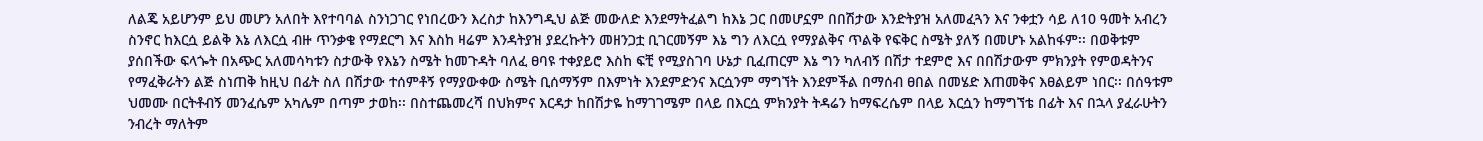ለልጄ አይሆንም ይህ መሆን አለበት እየተባባል ስንነጋገር የነበረውን እረስታ ከእንግዲህ ልጅ መውለድ እንደማትፈልግ ከእኔ ጋር በመሆኗም በበሽታው እንድትያዝ አለመፈጓን እና ንቀቷን ሳይ ለ10 ዓመት አብረን ስንኖር ከእርሷ ይልቅ እኔ ለእርሷ ብዙ ጥንቃቄ የማደርግ እና እስከ ዛሬም እንዳትያዝ ያደረኩትን መዘንጋቷ ቢገርመኝም እኔ ግን ለእርሷ የማያልቅና ጥልቅ የፍቅር ስሜት ያለኝ በመሆኑ አልከፋም፡፡ በወቅቱም ያሰበችው ፍላጐት በአጭር አለመሳካቱን ስታውቅ የእኔን ስሜት ከመጉዳት ባለፈ ፀባዩ ተቀያይሮ እስከ ፍቺ የሚያስገባ ሁኔታ ቢፈጠርም እኔ ግን ካለብኝ በሽታ ተደምሮ እና በበሽታውም ምክንያት የምወዳትንና የማፈቅራትን ልጅ ስነጠቅ ከዚህ በፊት ስለ በሽታው ተሰምቶኝ የማያውቀው ስሜት ቢሰማኝም በእምነት እንደምድንና እርሷንም ማግኘት እንደምችል በማሰብ ፀበል በመሄድ እጠመቅና እፀልይም ነበር፡፡ በሰዓቱም ህመሙ በርትቶብኝ መንፈሴም አካሌም በጣም ታወከ፡፡ በስተጨመረሻ በህክምና እርዳታ ከበሽታዬ ከማገገሜም በላይ በእርሷ ምክንያት ትዳሬን ከማፍረሴም በላይ እርሷን ከማግኘቴ በፊት እና በኋላ ያፈራሁትን ንብረት ማለትም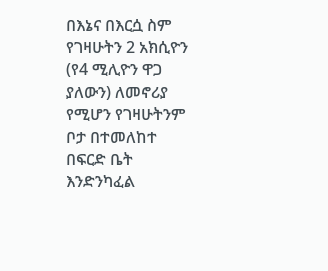በእኔና በእርሷ ስም የገዛሁትን 2 አክሲዮን (የ4 ሚሊዮን ዋጋ ያለውን) ለመኖሪያ የሚሆን የገዛሁትንም ቦታ በተመለከተ በፍርድ ቤት እንድንካፈል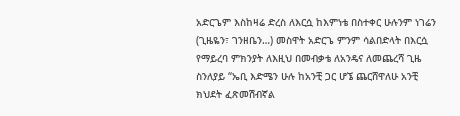አድርጌም እስከዛሬ ድረስ ለእርሷ ከእምነቴ በስተቀር ሁሉንም ነገሬን (ጊዜዬን፣ ገንዘቤን…) መስዋት አድርጌ ምንም ሳልበድላት በእርሷ የማይረባ ምክንያት ለእዚህ በመብቃቴ ለአንዴና ለመጨረሻ ጊዜ ስንለያይ “ኤቢ እድሜን ሁሉ ከአንቺ ጋር ሆኜ ጨርሸዋለሁ አንቺ ክህደት ፈጽመሽብኛል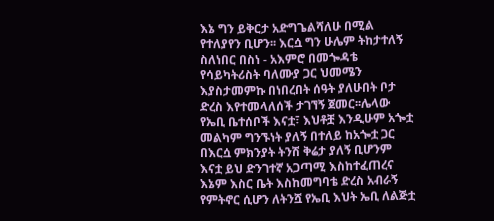እኔ ግን ይቅርታ አድግጌልሻለሁ በሚል የተለያየን ቢሆን፡፡ እርሷ ግን ሁሌም ትከታተለኝ ስለነበር በስነ - አእምሮ በመጐዳቴ የሳይካትሪስት ባለሙያ ጋር ህመሜን እያስታመምኩ በነበረበት ሰዓት ያለሁበት ቦታ ድረስ እየተመላለሰች ታገኘኝ ጀመር፡፡ሌላው የኤቢ ቤተሰቦች እናቷ፣ እህቶቿ እንዲሁም አጐቷ መልካም ግንኙነት ያለኝ በተለይ ከአጐቷ ጋር በእርሷ ምክንያት ትንሽ ቅሬታ ያለኝ ቢሆንም እናቷ ይህ ድንገተኛ አጋጣሚ እስከተፈጠረና እኔም እስር ቤት እስከመግባቴ ድረስ አብራኝ የምትኖር ሲሆን ለትንሿ የኤቢ እህት ኤቢ ለልጅቷ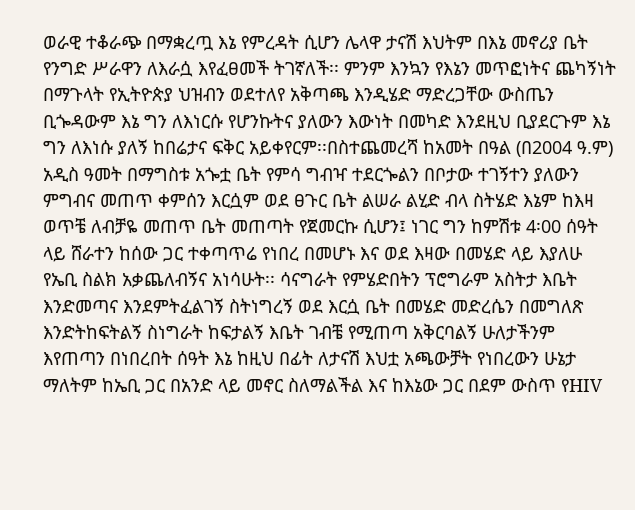ወራዊ ተቆራጭ በማቋረጧ እኔ የምረዳት ሲሆን ሌላዋ ታናሽ እህትም በእኔ መኖሪያ ቤት የንግድ ሥራዋን ለእራሷ እየፈፀመች ትገኛለች፡፡ ምንም እንኳን የእኔን መጥፎነትና ጨካኝነት በማጉላት የኢትዮጵያ ህዝብን ወደተለየ አቅጣጫ እንዲሄድ ማድረጋቸው ውስጤን ቢጐዳውም እኔ ግን ለእነርሱ የሆንኩትና ያለውን እውነት በመካድ እንደዚህ ቢያደርጉም እኔ ግን ለእነሱ ያለኝ ከበሬታና ፍቅር አይቀየርም፡፡በስተጨመረሻ ከአመት በዓል (በ2004 ዓ.ም) አዲስ ዓመት በማግስቱ አጐቷ ቤት የምሳ ግብዣ ተደርጐልን በቦታው ተገኝተን ያለውን ምግብና መጠጥ ቀምሰን እርሷም ወደ ፀጉር ቤት ልሠራ ልሂድ ብላ ስትሄድ እኔም ከእዛ ወጥቼ ለብቻዬ መጠጥ ቤት መጠጣት የጀመርኩ ሲሆን፤ ነገር ግን ከምሽቱ 4፡00 ሰዓት ላይ ሸራተን ከሰው ጋር ተቀጣጥሬ የነበረ በመሆኑ እና ወደ እዛው በመሄድ ላይ እያለሁ የኤቢ ስልክ አቃጨለብኝና አነሳሁት፡፡ ሳናግራት የምሄድበትን ፕሮግራም አስትታ እቤት እንድመጣና እንደምትፈልገኝ ስትነግረኝ ወደ እርሷ ቤት በመሄድ መድረሴን በመግለጽ እንድትከፍትልኝ ስነግራት ከፍታልኝ እቤት ገብቼ የሚጠጣ አቅርባልኝ ሁለታችንም እየጠጣን በነበረበት ሰዓት እኔ ከዚህ በፊት ለታናሽ እህቷ አጫውቻት የነበረውን ሁኔታ ማለትም ከኤቢ ጋር በአንድ ላይ መኖር ስለማልችል እና ከእኔው ጋር በደም ውስጥ የHIV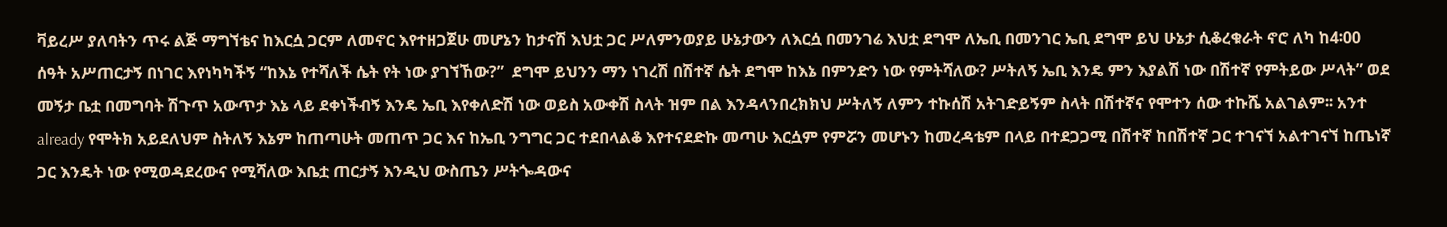ቫይረሥ ያለባትን ጥሩ ልጅ ማግኘቴና ከእርሷ ጋርም ለመኖር እየተዘጋጀሁ መሆኔን ከታናሽ እህቷ ጋር ሥለምንወያይ ሁኔታውን ለእርሷ በመንገሬ እህቷ ደግሞ ለኤቢ በመንገር ኤቢ ደግሞ ይህ ሁኔታ ሲቆረቁራት ኖሮ ለካ ከ4፡00 ሰዓት አሥጠርታኝ በነገር እየነካካችኝ “ከእኔ የተሻለች ሴት የት ነው ያገኘኸው?”  ደግሞ ይህንን ማን ነገረሽ በሽተኛ ሴት ደግሞ ከእኔ በምንድን ነው የምትሻለው? ሥትለኝ ኤቢ እንዴ ምን እያልሽ ነው በሽተኛ የምትይው ሥላት” ወደ መኝታ ቤቷ በመግባት ሽጉጥ አውጥታ እኔ ላይ ደቀነችብኝ እንዴ ኤቢ እየቀለድሽ ነው ወይስ አውቀሽ ስላት ዝም በል እንዳላንበረክክህ ሥትለኝ ለምን ተኩሰሽ አትገድይኝም ስላት በሽተኛና የሞተን ሰው ተኩሼ አልገልም፡፡ አንተ already የሞትክ አይደለህም ስትለኝ እኔም ከጠጣሁት መጠጥ ጋር እና ከኤቢ ንግግር ጋር ተደበላልቆ እየተናደድኩ መጣሁ እርሷም የምሯን መሆኑን ከመረዳቴም በላይ በተደጋጋሚ በሽተኛ ከበሽተኛ ጋር ተገናኘ አልተገናኘ ከጤነኛ ጋር እንዴት ነው የሚወዳደረውና የሚሻለው እቤቷ ጠርታኝ እንዲህ ውስጤን ሥትጐዳውና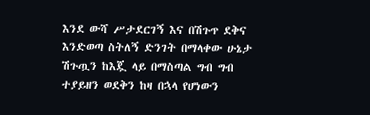እንደ ውሻ ሥታደርገኝ እና በሽጉጥ ደቅና እንድወጣ ስትለኝ ድንገት በማላቀው ሁኔታ ሽጉጧን ከእጇ ላይ በማስጣል ግብ ግብ ተያይዘን ወደቅን ከዛ በኋላ የሆነውን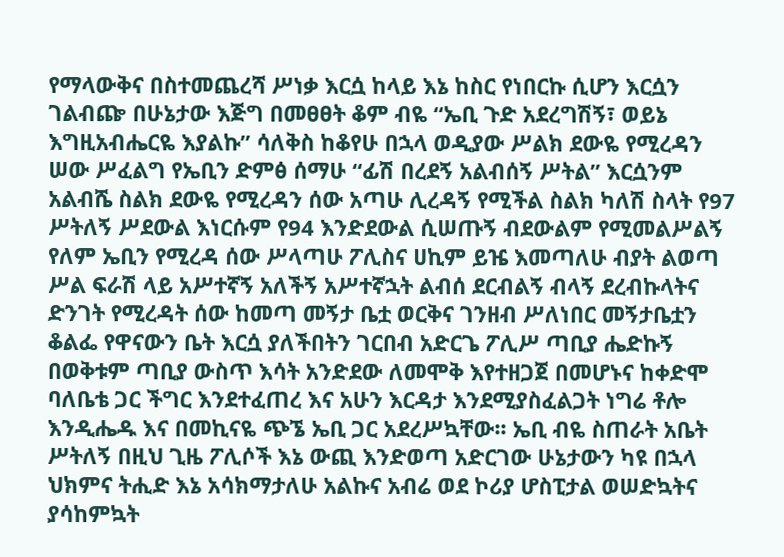የማላውቅና በስተመጨረሻ ሥነቃ እርሷ ከላይ እኔ ከስር የነበርኩ ሲሆን እርሷን ገልብጬ በሁኔታው እጅግ በመፀፀት ቆም ብዬ “ኤቢ ጉድ አደረግሽኝ፣ ወይኔ እግዚአብሔርዬ እያልኩ” ሳለቅስ ከቆየሁ በኋላ ወዲያው ሥልክ ደውዬ የሚረዳን ሠው ሥፈልግ የኤቢን ድምፅ ሰማሁ “ፊሽ በረደኝ አልብሰኝ ሥትል” እርሷንም አልብሼ ስልክ ደውዬ የሚረዳን ሰው አጣሁ ሊረዳኝ የሚችል ስልክ ካለሽ ስላት የ97 ሥትለኝ ሥደውል እነርሱም የ94 እንድደውል ሲሠጡኝ ብደውልም የሚመልሥልኝ የለም ኤቢን የሚረዳ ሰው ሥላጣሁ ፖሊስና ሀኪም ይዤ እመጣለሁ ብያት ልወጣ ሥል ፍራሽ ላይ አሥተኛኝ አለችኝ አሥተኛኋት ልብሰ ደርብልኝ ብላኝ ደረብኩላትና ድንገት የሚረዳት ሰው ከመጣ መኝታ ቤቷ ወርቅና ገንዘብ ሥለነበር መኝታቤቷን ቆልፌ የዋናውን ቤት እርሷ ያለችበትን ገርበብ አድርጌ ፖሊሥ ጣቢያ ሔድኩኝ በወቅቱም ጣቢያ ውስጥ እሳት አንድደው ለመሞቅ እየተዘጋጀ በመሆኑና ከቀድሞ ባለቤቴ ጋር ችግር እንደተፈጠረ እና አሁን እርዳታ እንደሚያስፈልጋት ነግሬ ቶሎ እንዲሔዱ እና በመኪናዬ ጭኜ ኤቢ ጋር አደረሥኳቸው፡፡ ኤቢ ብዬ ስጠራት አቤት ሥትለኝ በዚህ ጊዜ ፖሊሶች እኔ ውጪ እንድወጣ አድርገው ሁኔታውን ካዩ በኋላ ህክምና ትሒድ እኔ አሳክማታለሁ አልኩና አብሬ ወደ ኮሪያ ሆስፒታል ወሠድኳትና ያሳከምኳት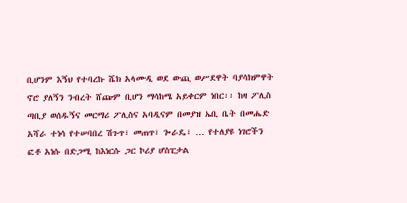ቢሆንም እኝህ የተባረኩ ሼክ አላሙዲ ወደ ውጪ ወሥደዋት ባያሳክምዋት ኖሮ ያለኝን ንብረት ሸጬም ቢሆን ማሳከሜ አይቀርም ነበር፡፡ ከዛ ፖሊስ ጣቢያ ወሰዱኝና መርማሪ ፖሊስና አባዲናም በመያዝ ኤቢ ቤት በመሔድ አሻራ ተነሳ የተሠባበረ ሽጉጥ፣ መጠጥ፣ ጐራዴ፣ … የተለያዩ ነገሮችን ፎቶ አነሱ በድጋሚ ከእነርሱ ጋር ኮሪያ ሆስፒታል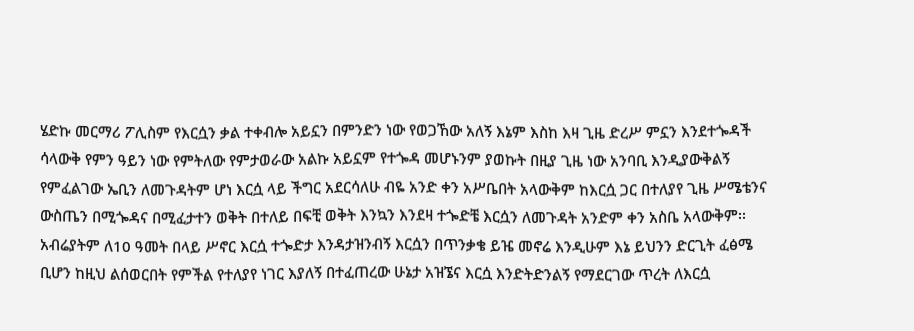ሄድኩ መርማሪ ፖሊስም የእርሷን ቃል ተቀብሎ አይኗን በምንድን ነው የወጋኸው አለኝ እኔም እስከ እዛ ጊዜ ድረሥ ምኗን እንደተጐዳች ሳላውቅ የምን ዓይን ነው የምትለው የምታወራው አልኩ አይኗም የተጐዳ መሆኑንም ያወኩት በዚያ ጊዜ ነው አንባቢ እንዲያውቅልኝ የምፈልገው ኤቢን ለመጉዳትም ሆነ እርሷ ላይ ችግር አደርሳለሁ ብዬ አንድ ቀን አሥቤበት አላውቅም ከእርሷ ጋር በተለያየ ጊዜ ሥሜቴንና ውስጤን በሚጐዳና በሚፈታተን ወቅት በተለይ በፍቺ ወቅት እንኳን እንደዛ ተጐድቼ እርሷን ለመጉዳት አንድም ቀን አስቤ አላውቅም፡፡ አብሬያትም ለ10 ዓመት በላይ ሥኖር እርሷ ተጐድታ እንዳታዝንብኝ እርሷን በጥንቃቄ ይዤ መኖሬ እንዲሁም እኔ ይህንን ድርጊት ፈፅሜ ቢሆን ከዚህ ልሰወርበት የምችል የተለያየ ነገር እያለኝ በተፈጠረው ሁኔታ አዝኜና እርሷ እንድትድንልኝ የማደርገው ጥረት ለእርሷ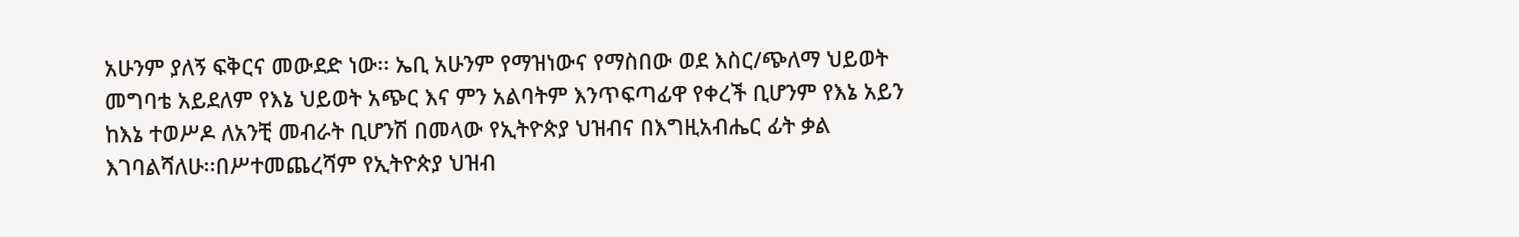አሁንም ያለኝ ፍቅርና መውደድ ነው፡፡ ኤቢ አሁንም የማዝነውና የማስበው ወደ እስር/ጭለማ ህይወት መግባቴ አይደለም የእኔ ህይወት አጭር እና ምን አልባትም እንጥፍጣፊዋ የቀረች ቢሆንም የእኔ አይን ከእኔ ተወሥዶ ለአንቺ መብራት ቢሆንሽ በመላው የኢትዮጵያ ህዝብና በእግዚአብሔር ፊት ቃል እገባልሻለሁ፡፡በሥተመጨረሻም የኢትዮጵያ ህዝብ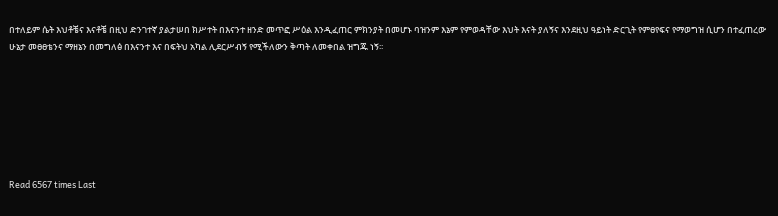በተለይም ሴት እህቶቼና እናቶቼ በዚህ ድንገተኛ ያልታሠበ ክሥተት በእናንተ ዘንድ መጥፎ ሥዕል እንዲፈጠር ምክንያት በመሆኑ ባዝንም እኔም የምወዳቸው እህት እናት ያለኝና እንደዚህ ዓይነት ድርጊት የምፀየፍና የማወግዝ ሲሆን በተፈጠረው ሁኔታ መፀፀቴንና ማዘኔን በመግለፅ በእናንተ እና በፍትህ አካል ሊደርሥብኝ የሚችለውን ቅጣት ለመቀበል ዝግጁ ነኝ፡፡







Read 6567 times Last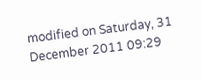modified on Saturday, 31 December 2011 09:29